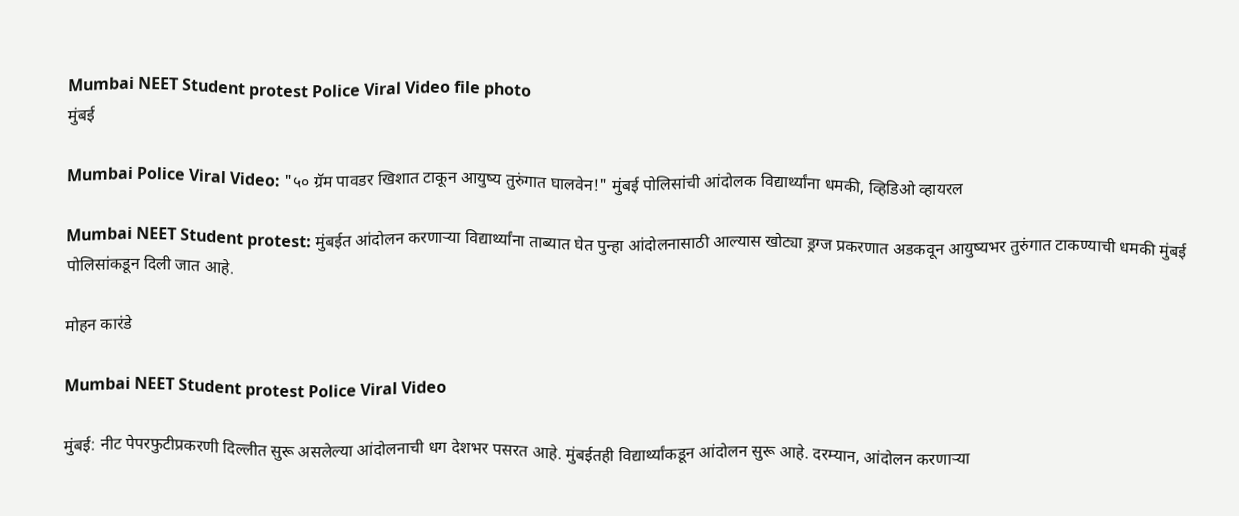Mumbai NEET Student protest Police Viral Video file photo
मुंबई

Mumbai Police Viral Video: "५० ग्रॅम पावडर खिशात टाकून आयुष्य तुरुंगात घालवेन!" मुंबई पोलिसांची आंदोलक विद्यार्थ्यांना धमकी, व्हिडिओ व्हायरल

Mumbai NEET Student protest: मुंबईत आंदोलन करणाऱ्या विद्यार्थ्यांना ताब्यात घेत पुन्हा आंदोलनासाठी आल्यास खोट्या ड्रग्ज प्रकरणात अडकवून आयुष्यभर तुरुंगात टाकण्याची धमकी मुंबई पोलिसांकडून दिली जात आहे.

मोहन कारंडे

Mumbai NEET Student protest Police Viral Video

मुंबई: नीट पेपरफुटीप्रकरणी दिल्लीत सुरू असलेल्या आंदोलनाची धग देशभर पसरत आहे. मुंबईतही विद्यार्थ्यांकडून आंदोलन सुरू आहे. दरम्यान, आंदोलन करणाऱ्या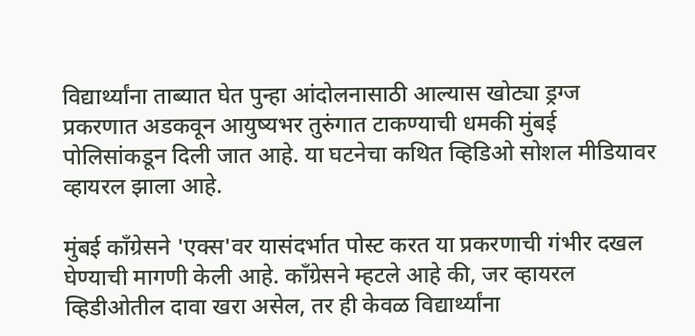विद्यार्थ्यांना ताब्यात घेत पुन्हा आंदोलनासाठी आल्यास खोट्या ड्रग्ज प्रकरणात अडकवून आयुष्यभर तुरुंगात टाकण्याची धमकी मुंबई पोलिसांकडून दिली जात आहे. या घटनेचा कथित व्हिडिओ सोशल मीडियावर व्हायरल झाला आहे.

मुंबई काँग्रेसने 'एक्स'वर यासंदर्भात पोस्ट करत या प्रकरणाची गंभीर दखल घेण्याची मागणी केली आहे. काँग्रेसने म्हटले आहे की, जर व्हायरल व्हिडीओतील दावा खरा असेल, तर ही केवळ विद्यार्थ्यांना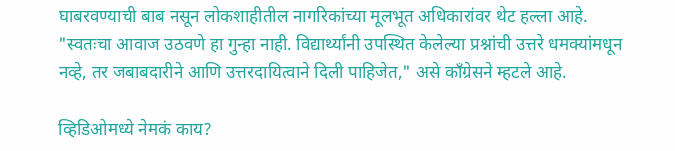घाबरवण्याची बाब नसून लोकशाहीतील नागरिकांच्या मूलभूत अधिकारांवर थेट हल्ला आहे. "स्वतःचा आवाज उठवणे हा गुन्हा नाही. विद्यार्थ्यांनी उपस्थित केलेल्या प्रश्नांची उत्तरे धमक्यांमधून नव्हे, तर जबाबदारीने आणि उत्तरदायित्वाने दिली पाहिजेत," असे काँग्रेसने म्हटले आहे.

व्हिडिओमध्ये नेमकं काय?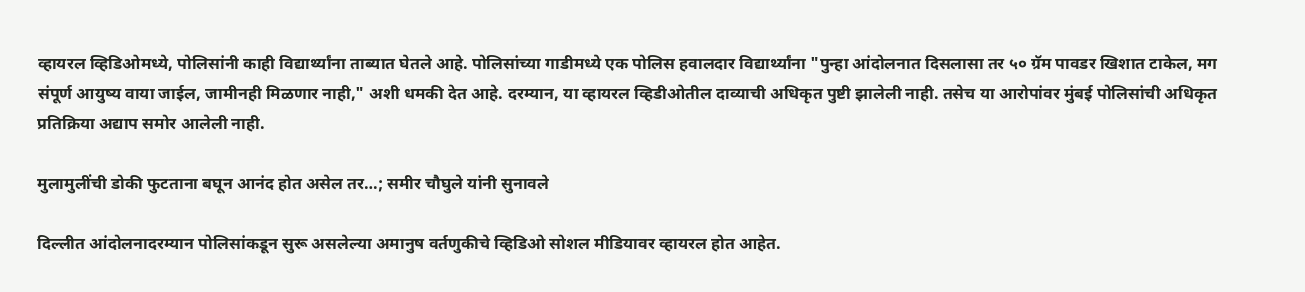व्हायरल व्हिडिओमध्ये, पोलिसांनी काही विद्यार्थ्यांना ताब्यात घेतले आहे. पोलिसांच्या गाडीमध्ये एक पोलिस हवालदार विद्यार्थ्यांना "पुन्हा आंदोलनात दिसलासा तर ५० ग्रॅम पावडर खिशात टाकेल, मग संपूर्ण आयुष्य वाया जाईल, जामीनही मिळणार नाही," अशी धमकी देत आहे. दरम्यान, या व्हायरल व्हिडीओतील दाव्याची अधिकृत पुष्टी झालेली नाही. तसेच या आरोपांवर मुंबई पोलिसांची अधिकृत प्रतिक्रिया अद्याप समोर आलेली नाही.

मुलामुलींची डोकी फुटताना बघून आनंद होत असेल तर…; समीर चौघुले यांनी सुनावले

दिल्लीत आंदोलनादरम्यान पोलिसांकडून सुरू असलेल्या अमानुष वर्तणुकीचे व्हिडिओ सोशल मीडियावर व्हायरल होत आहेत.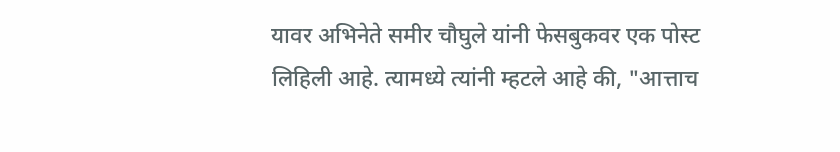यावर अभिनेते समीर चौघुले यांनी फेसबुकवर एक पोस्ट लिहिली आहे. त्यामध्ये त्यांनी म्हटले आहे की, "आत्ताच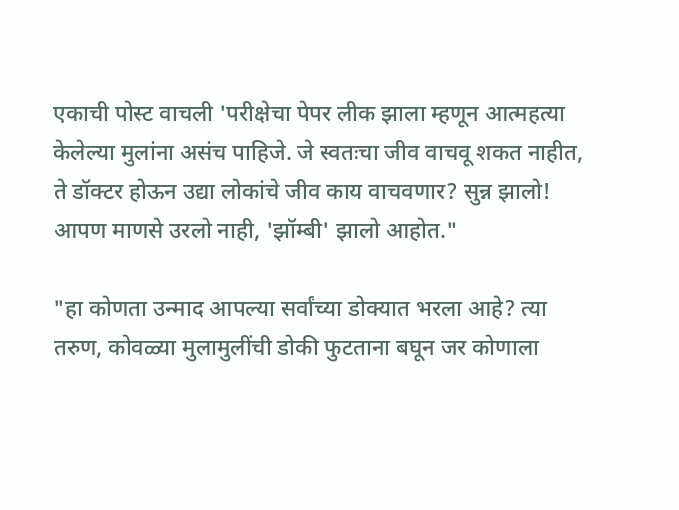एकाची पोस्ट वाचली 'परीक्षेचा पेपर लीक झाला म्हणून आत्महत्या केलेल्या मुलांना असंच पाहिजे. जे स्वतःचा जीव वाचवू शकत नाहीत, ते डॉक्टर होऊन उद्या लोकांचे जीव काय वाचवणार? सुन्न झालो! आपण माणसे उरलो नाही, 'झॉम्बी' झालो आहोत."

"हा कोणता उन्माद आपल्या सर्वांच्या डोक्यात भरला आहे? त्या तरुण, कोवळ्या मुलामुलींची डोकी फुटताना बघून जर कोणाला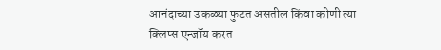आनंदाच्या उकळ्या फुटत असतील किंवा कोणी त्या क्लिप्स एन्जॉय करत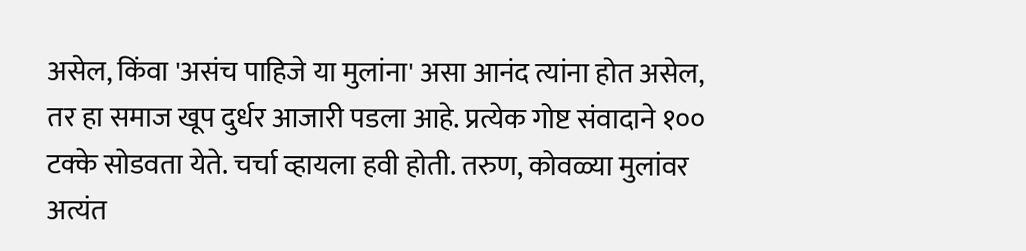असेल, किंवा 'असंच पाहिजे या मुलांना' असा आनंद त्यांना होत असेल, तर हा समाज खूप दुर्धर आजारी पडला आहे. प्रत्येक गोष्ट संवादाने १०० टक्के सोडवता येते. चर्चा व्हायला हवी होती. तरुण, कोवळ्या मुलांवर अत्यंत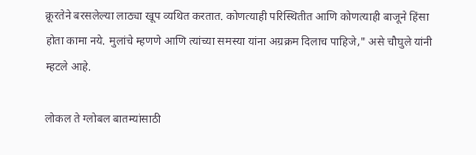क्रूरतेने बरसलेल्या लाठ्या खूप व्यथित करतात. कोणत्याही परिस्थितीत आणि कोणत्याही बाजूने हिंसा होता कामा नये. मुलांचे म्हणणे आणि त्यांच्या समस्या यांना अग्रक्रम दिलाच पाहिजे," असे चौघुले यांनी म्हटले आहे.

लोकल ते ग्लोबल बातम्यांसाठी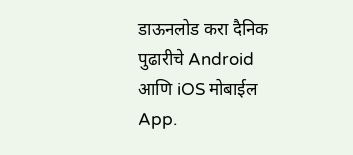डाऊनलोड करा दैनिक पुढारीचे Android आणि iOS मोबाईल App.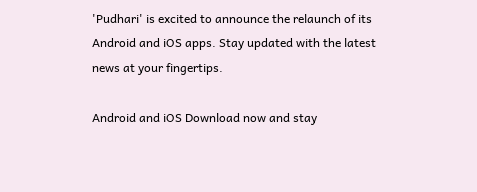'Pudhari' is excited to announce the relaunch of its Android and iOS apps. Stay updated with the latest news at your fingertips.

Android and iOS Download now and stay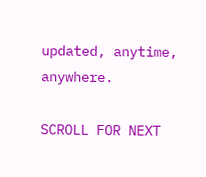updated, anytime, anywhere.

SCROLL FOR NEXT